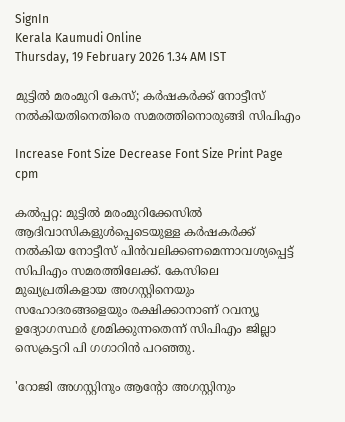SignIn
Kerala Kaumudi Online
Thursday, 19 February 2026 1.34 AM IST

മുട്ടിൽ മരംമുറി കേസ്; കർഷകർക്ക് നോട്ടീസ് നൽകിയതിനെതിരെ സമരത്തിനൊരുങ്ങി സിപിഎം

Increase Font Size Decrease Font Size Print Page
cpm

കൽപ്പറ്റ: മുട്ടില്‍ മരംമുറിക്കേസില്‍ ആദിവാസികളുള്‍പ്പെടെയുള്ള കര്‍ഷകര്‍ക്ക് നല്‍കിയ നോട്ടീസ് പിന്‍വലിക്കണമെന്നാവശ്യപ്പെട്ട് സിപിഎം സമരത്തിലേക്ക്. കേസിലെ മുഖ്യപ്രതികളായ അഗസ്റ്റിനെയും സഹോദരങ്ങളെയും രക്ഷിക്കാനാണ് റവന്യൂ ഉദ്യോഗസ്ഥര്‍ ശ്രമിക്കുന്നതെന്ന് സിപിഎം ജില്ലാ സെക്രട്ടറി പി ഗഗാറിന്‍ പറഞ്ഞു.

'റോജി അഗസ്റ്റിനും ആന്റോ അഗസ്റ്റിനും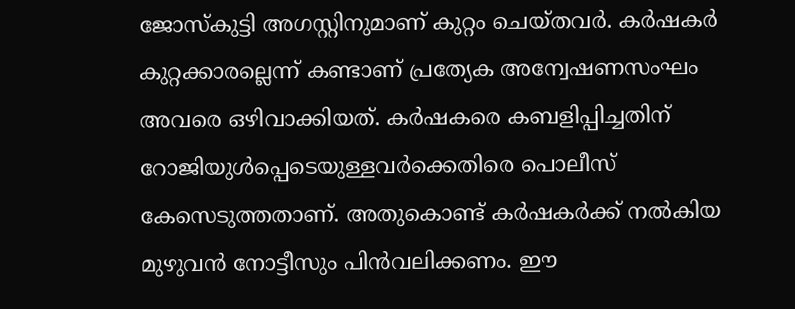ജോസ്‌കുട്ടി അഗസ്റ്റിനുമാണ് കുറ്റം ചെയ്തവര്‍. കര്‍ഷകര്‍ കുറ്റക്കാരല്ലെന്ന് കണ്ടാണ് പ്രത്യേക അന്വേഷണസംഘം അവരെ ഒഴിവാക്കിയത്. കര്‍ഷകരെ കബളിപ്പിച്ചതിന് റോജിയുള്‍പ്പെടെയുള്ളവര്‍ക്കെതിരെ പൊലീസ് കേസെടുത്തതാണ്. അതുകൊണ്ട് കര്‍ഷകര്‍ക്ക് നല്‍കിയ മുഴുവന്‍ നോട്ടീസും പിന്‍വലിക്കണം. ഈ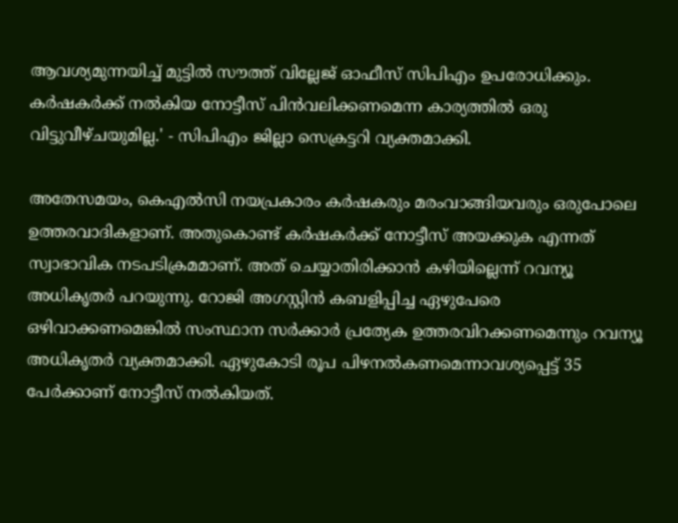ആവശ്യമുന്നയിച്ച് മുട്ടില്‍ സൗത്ത് വില്ലേജ് ഓഫീസ് സിപിഎം ഉപരോധിക്കും. കര്‍ഷകര്‍ക്ക് നല്‍കിയ നോട്ടീസ് പിന്‍വലിക്കണമെന്ന കാര്യത്തില്‍ ഒരു വിട്ടുവീഴ്ചയുമില്ല.' - സിപിഎം ജില്ലാ സെക്രട്ടറി വ്യക്തമാക്കി.

അതേസമയം, കെഎല്‍സി നയപ്രകാരം കര്‍ഷകരും മരംവാങ്ങിയവരും ഒരുപോലെ ഉത്തരവാദികളാണ്. അതുകൊണ്ട് കര്‍ഷകര്‍ക്ക് നോട്ടീസ് അയക്കുക എന്നത് സ്വാഭാവിക നടപടിക്രമമാണ്. അത് ചെയ്യാതിരിക്കാന്‍ കഴിയില്ലെന്ന് റവന്യൂ അധികൃതര്‍ പറയുന്നു. റോജി അഗസ്റ്റിന്‍ കബളിപ്പിച്ച ഏഴുപേരെ ഒഴിവാക്കണമെങ്കില്‍ സംസ്ഥാന സര്‍ക്കാര്‍ പ്രത്യേക ഉത്തരവിറക്കണമെന്നും റവന്യൂ അധികൃതര്‍ വ്യക്തമാക്കി. ഏഴുകോടി രൂപ പിഴനല്‍കണമെന്നാവശ്യപ്പെട്ട് 35 പേര്‍ക്കാണ് നോട്ടീസ് നല്‍കിയത്.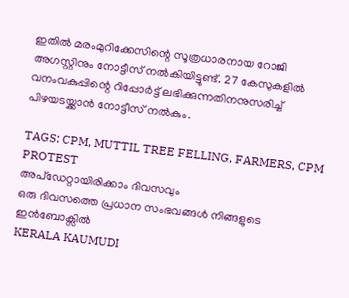ഇതില്‍ മരംമുറിക്കേസിന്റെ സൂത്രധാരനായ റോജി അഗസ്റ്റിനും നോട്ടീസ് നല്‍കിയിട്ടുണ്ട്. 27 കേസുകളില്‍ വനംവകുപ്പിന്റെ റിപ്പോര്‍ട്ട് ലഭിക്കുന്നതിനനുസരിച്ച് പിഴയടയ്ക്കാന്‍ നോട്ടീസ് നല്‍കും.

TAGS: CPM, MUTTIL TREE FELLING, FARMERS, CPM PROTEST
അപ്ഡേറ്റായിരിക്കാം ദിവസവും
ഒരു ദിവസത്തെ പ്രധാന സംഭവങ്ങൾ നിങ്ങളുടെ ഇൻബോക്സിൽ
KERALA KAUMUDI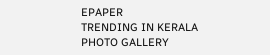EPAPER
TRENDING IN KERALA
PHOTO GALLERY